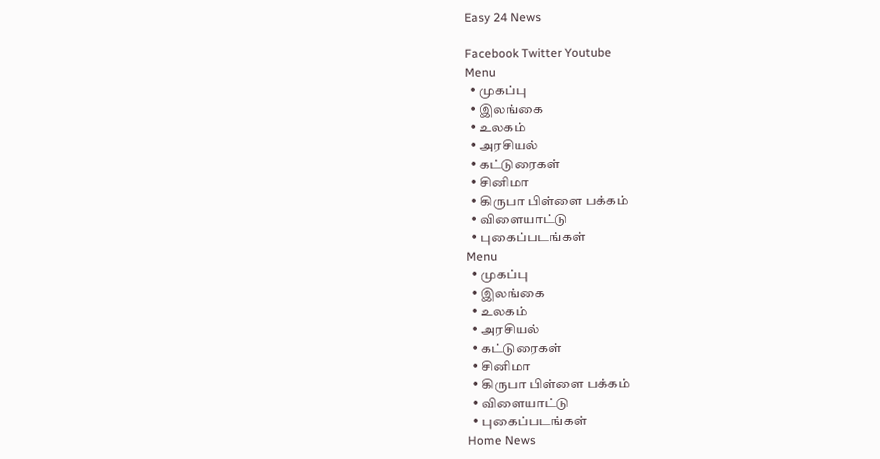Easy 24 News

Facebook Twitter Youtube
Menu
  • முகப்பு
  • இலங்கை
  • உலகம்
  • அரசியல்
  • கட்டுரைகள்
  • சினிமா
  • கிருபா பிள்ளை பக்கம்
  • விளையாட்டு
  • புகைப்படங்கள்
Menu
  • முகப்பு
  • இலங்கை
  • உலகம்
  • அரசியல்
  • கட்டுரைகள்
  • சினிமா
  • கிருபா பிள்ளை பக்கம்
  • விளையாட்டு
  • புகைப்படங்கள்
Home News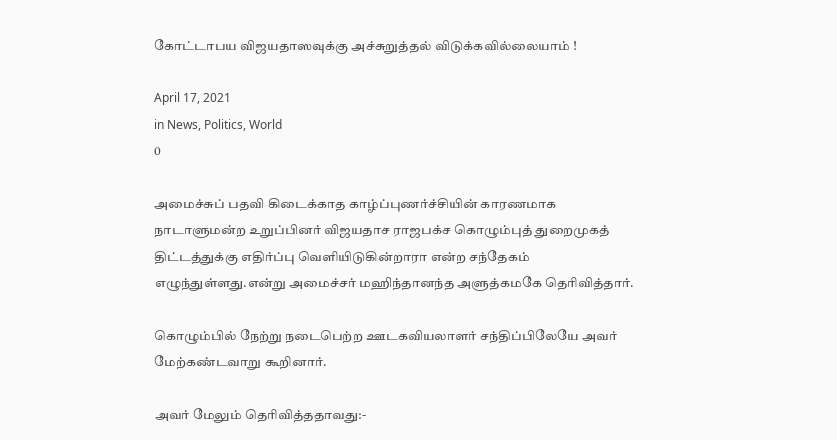கோட்டாபய விஜயதாஸவுக்கு அச்சுறுத்தல் விடுக்கவில்லையாம் !

April 17, 2021
in News, Politics, World
0

அமைச்சுப் பதவி கிடைக்காத காழ்ப்புணர்ச்சியின் காரணமாக நாடாளுமன்ற உறுப்பினர் விஜயதாச ராஜபக்ச கொழும்புத் துறைமுகத் திட்டத்துக்கு எதிர்ப்பு வெளியிடுகின்றாரா என்ற சந்தேகம் எழுந்துள்ளது.என்று அமைச்சர் மஹிந்தானந்த அளுத்கமகே தெரிவித்தார்.

கொழும்பில் நேற்று நடைபெற்ற ஊடகவியலாளர் சந்திப்பிலேயே அவர் மேற்கண்டவாறு கூறினார்.

அவர் மேலும் தெரிவித்ததாவது:-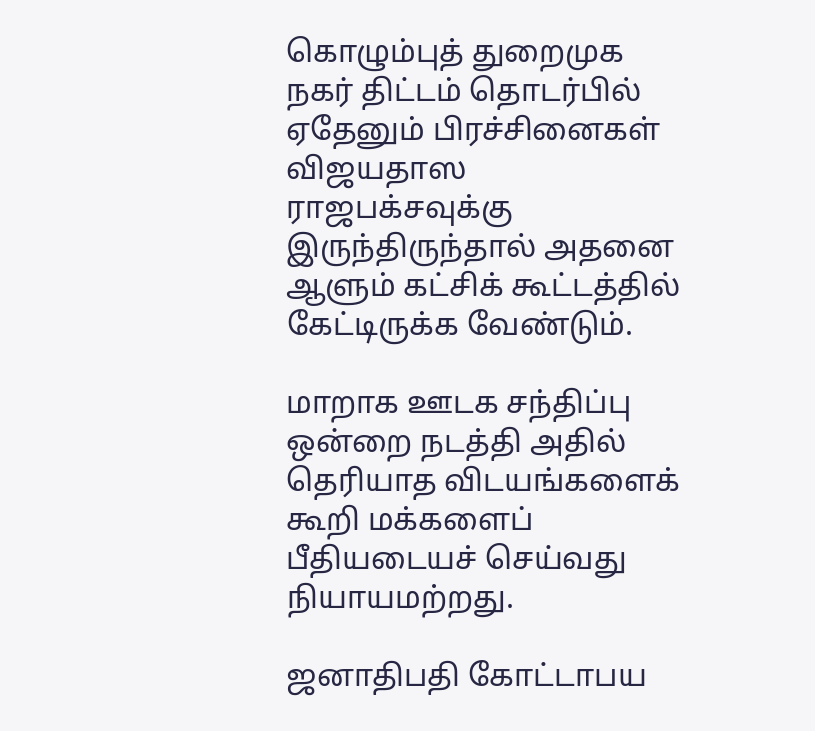கொழும்புத் துறைமுக நகர் திட்டம் தொடர்பில் ஏதேனும் பிரச்சினைகள் விஜயதாஸ ராஜபக்சவுக்கு இருந்திருந்தால் அதனை ஆளும் கட்சிக் கூட்டத்தில் கேட்டிருக்க வேண்டும்.

மாறாக ஊடக சந்திப்பு ஒன்றை நடத்தி அதில் தெரியாத விடயங்களைக் கூறி மக்களைப் பீதியடையச் செய்வது நியாயமற்றது.

ஜனாதிபதி கோட்டாபய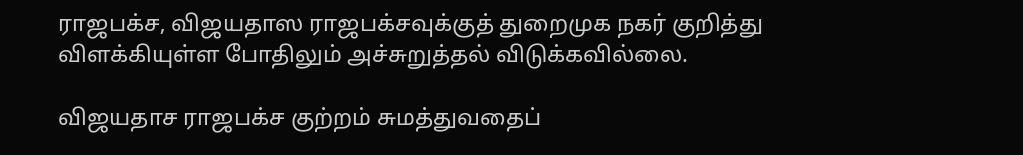ராஜபக்ச, விஜயதாஸ ராஜபக்சவுக்குத் துறைமுக நகர் குறித்து விளக்கியுள்ள போதிலும் அச்சுறுத்தல் விடுக்கவில்லை.

விஜயதாச ராஜபக்ச குற்றம் சுமத்துவதைப்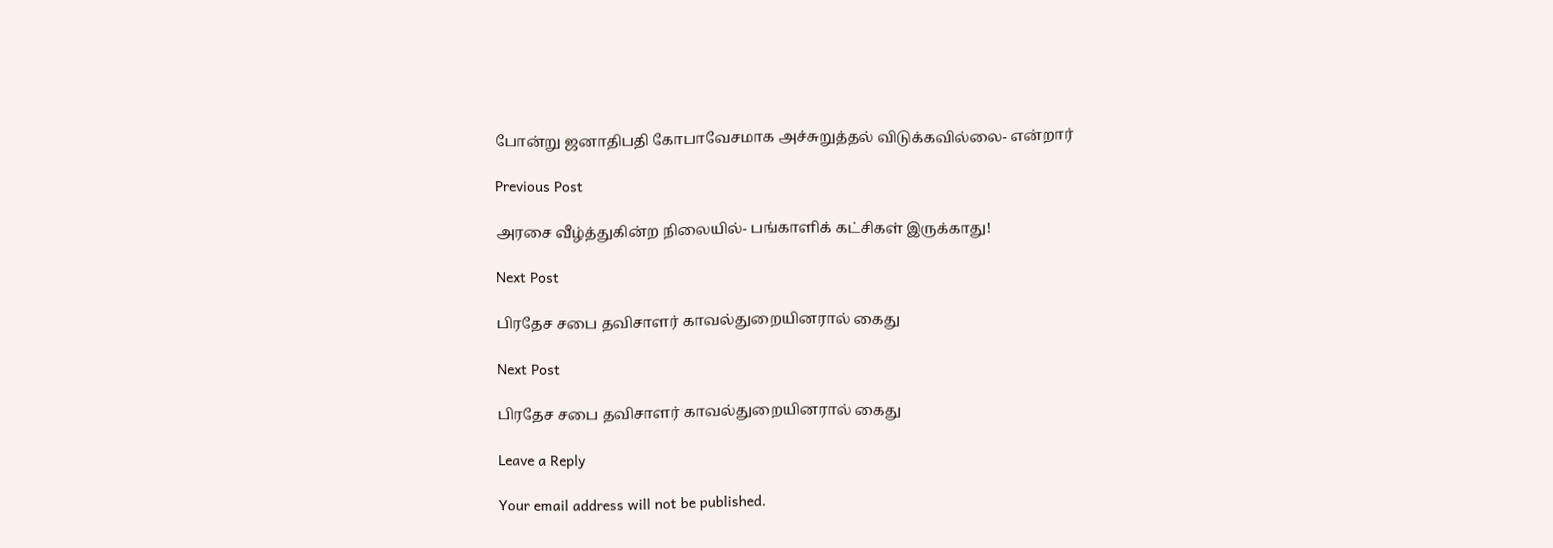போன்று ஜனாதிபதி கோபாவேசமாக அச்சுறுத்தல் விடுக்கவில்லை- என்றார்

Previous Post

அரசை வீழ்த்துகின்ற நிலையில்- பங்காளிக் கட்சிகள் இருக்காது!

Next Post

பிரதேச சபை தவிசாளர் காவல்துறையினரால் கைது

Next Post

பிரதேச சபை தவிசாளர் காவல்துறையினரால் கைது

Leave a Reply

Your email address will not be published.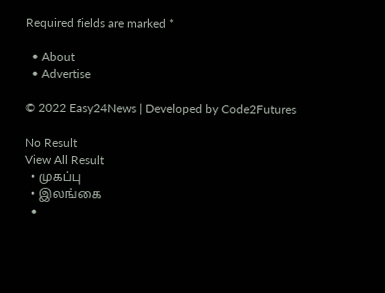Required fields are marked *

  • About
  • Advertise

© 2022 Easy24News | Developed by Code2Futures

No Result
View All Result
  • முகப்பு
  • இலங்கை
  •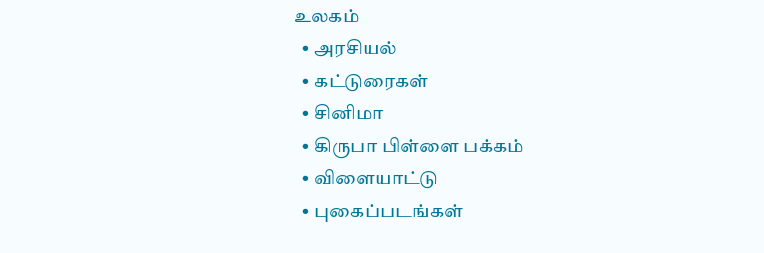உலகம்
  • அரசியல்
  • கட்டுரைகள்
  • சினிமா
  • கிருபா பிள்ளை பக்கம்
  • விளையாட்டு
  • புகைப்படங்கள்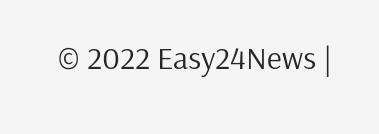© 2022 Easy24News |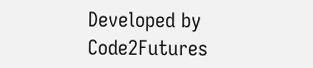Developed by Code2Futures